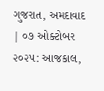ગુજરાત, અમદાવાદ | ૦૭ ઓક્ટોબર ૨૦૨૫: આજકાલ,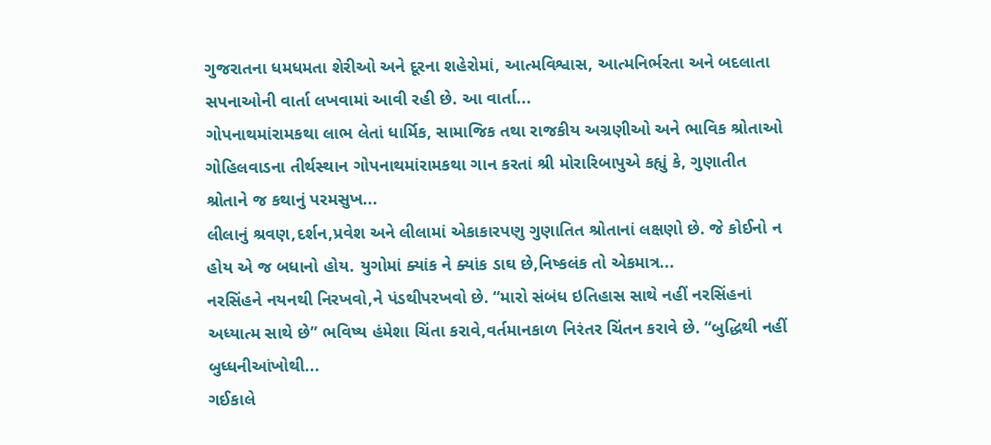ગુજરાતના ધમધમતા શેરીઓ અને દૂરના શહેરોમાં, આત્મવિશ્વાસ, આત્મનિર્ભરતા અને બદલાતા સપનાઓની વાર્તા લખવામાં આવી રહી છે. આ વાર્તા...
ગોપનાથમાંરામકથા લાભ લેતાં ધાર્મિક, સામાજિક તથા રાજકીય અગ્રણીઓ અને ભાવિક શ્રોતાઓ ગોહિલવાડના તીર્થસ્થાન ગોપનાથમાંરામકથા ગાન કરતાં શ્રી મોરારિબાપુએ કહ્યું કે, ગુણાતીત શ્રોતાને જ કથાનું પરમસુખ...
લીલાનું શ્રવણ,દર્શન,પ્રવેશ અને લીલામાં એકાકારપણુ ગુણાતિત શ્રોતાનાં લક્ષણો છે. જે કોઈનો ન હોય એ જ બધાનો હોય. યુગોમાં ક્યાંક ને ક્યાંક ડાઘ છે,નિષ્કલંક તો એકમાત્ર...
નરસિંહને નયનથી નિરખવો,ને પંડથીપરખવો છે. “મારો સંબંધ ઇતિહાસ સાથે નહીં નરસિંહનાં અધ્યાત્મ સાથે છે” ભવિષ્ય હંમેશા ચિંતા કરાવે,વર્તમાનકાળ નિરંતર ચિંતન કરાવે છે. “બુદ્ધિથી નહીં બુધ્ધનીઆંખોથી...
ગઈકાલે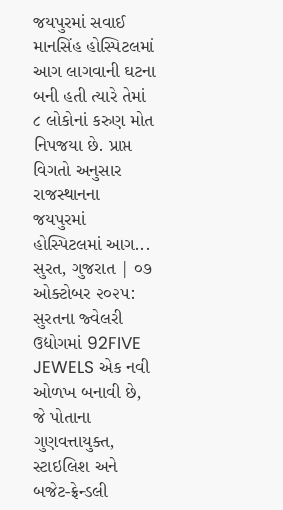જયપુરમાં સવાઈ માનસિંહ હોસ્પિટલમાં આગ લાગવાની ઘટના બની હતી ત્યારે તેમાં ૮ લોકોનાં કરુણ મોત નિપજયા છે. પ્રાપ્ત વિગતો અનુસાર રાજસ્થાનના જયપુરમાં હોસ્પિટલમાં આગ...
સુરત, ગુજરાત | ૦૭ ઓક્ટોબર ૨૦૨૫: સુરતના જ્વેલરી ઉદ્યોગમાં 92FIVE JEWELS એક નવી ઓળખ બનાવી છે, જે પોતાના ગુણવત્તાયુક્ત, સ્ટાઇલિશ અને બજેટ-ફ્રેન્ડલી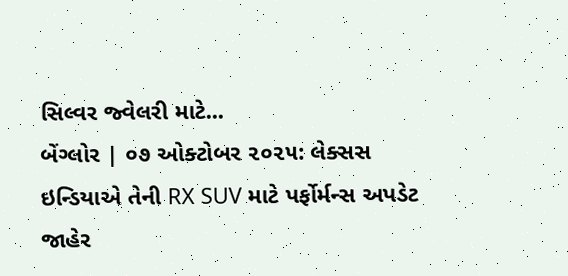સિલ્વર જ્વેલરી માટે...
બેંગ્લોર | ૦૭ ઓક્ટોબર ૨૦૨૫: લેક્સસ ઇન્ડિયાએ તેની RX SUV માટે પર્ફોર્મન્સ અપડેટ જાહેર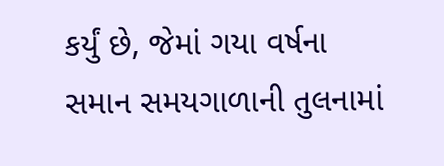કર્યું છે, જેમાં ગયા વર્ષના સમાન સમયગાળાની તુલનામાં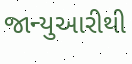જાન્યુઆરીથી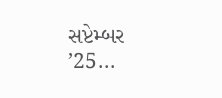સપ્ટેમ્બર ’25...